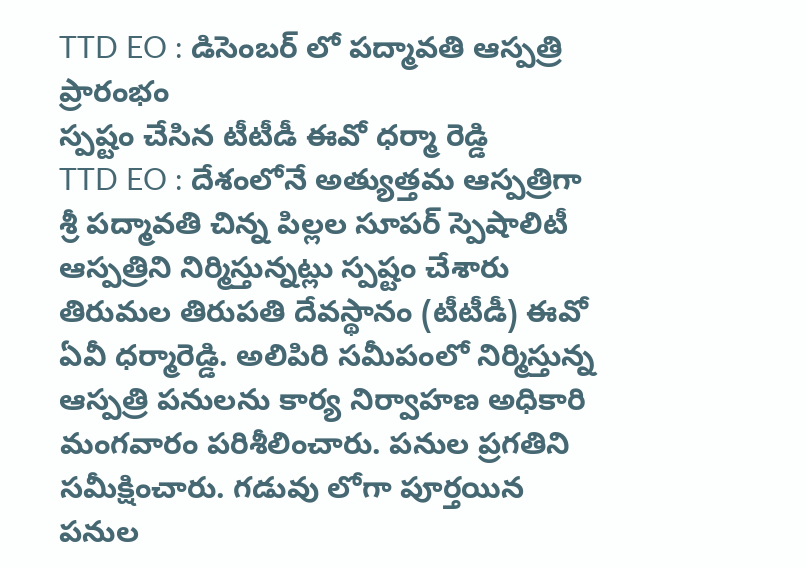TTD EO : డిసెంబర్ లో పద్మావతి ఆస్పత్రి ప్రారంభం
స్పష్టం చేసిన టీటీడీ ఈవో ధర్మా రెడ్డి
TTD EO : దేశంలోనే అత్యుత్తమ ఆస్పత్రిగా శ్రీ పద్మావతి చిన్న పిల్లల సూపర్ స్పెషాలిటీ ఆస్పత్రిని నిర్మిస్తున్నట్లు స్పష్టం చేశారు తిరుమల తిరుపతి దేవస్థానం (టీటీడీ) ఈవో ఏవీ ధర్మారెడ్డి. అలిపిరి సమీపంలో నిర్మిస్తున్న ఆస్పత్రి పనులను కార్య నిర్వాహణ అధికారి మంగవారం పరిశీలించారు. పనుల ప్రగతిని సమీక్షించారు. గడువు లోగా పూర్తయిన పనుల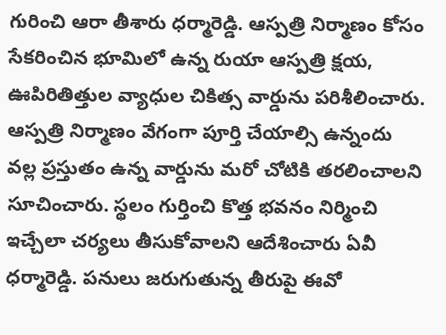గురించి ఆరా తీశారు ధర్మారెడ్డి. ఆస్పత్రి నిర్మాణం కోసం సేకరించిన భూమిలో ఉన్న రుయా ఆస్పత్రి క్షయ, ఊపిరితిత్తుల వ్యాధుల చికిత్స వార్డును పరిశీలించారు.
ఆస్పత్రి నిర్మాణం వేగంగా పూర్తి చేయాల్సి ఉన్నందు వల్ల ప్రస్తుతం ఉన్న వార్డును మరో చోటికి తరలించాలని సూచించారు. స్థలం గుర్తించి కొత్త భవనం నిర్మించి ఇచ్చేలా చర్యలు తీసుకోవాలని ఆదేశించారు ఏవీ ధర్మారెడ్డి. పనులు జరుగుతున్న తీరుపై ఈవో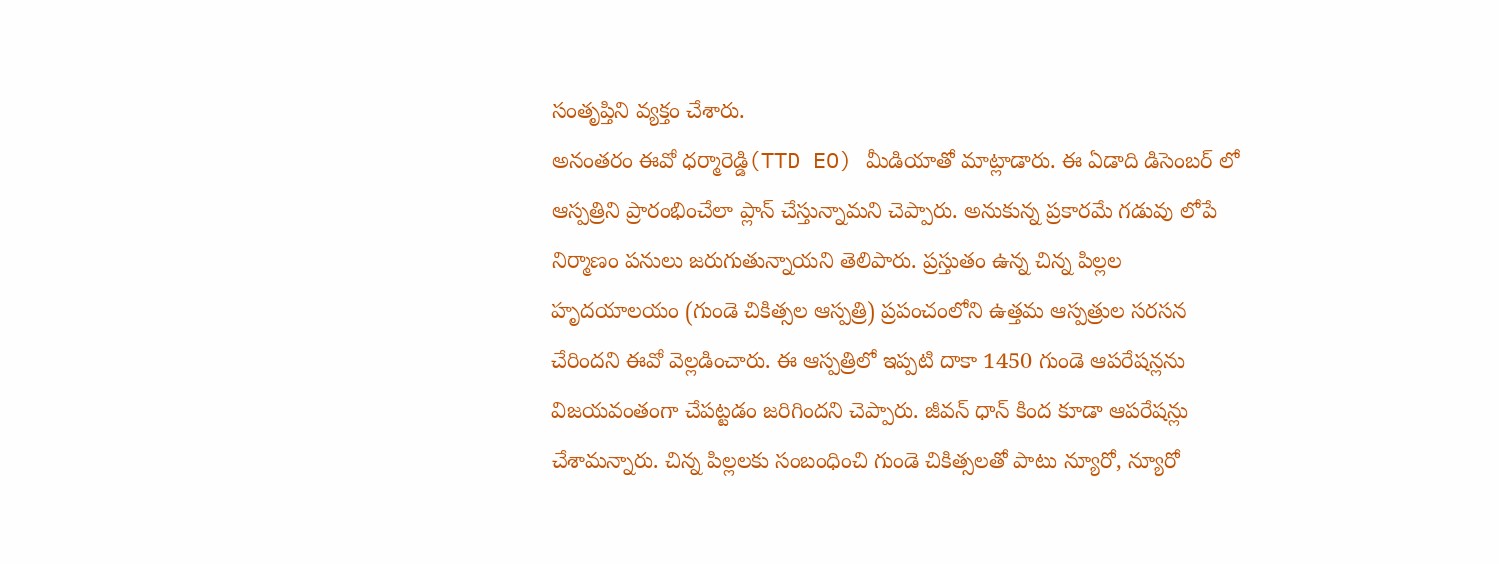సంతృప్తిని వ్యక్తం చేశారు.
అనంతరం ఈవో ధర్మారెడ్డి(TTD EO) మీడియాతో మాట్లాడారు. ఈ ఏడాది డిసెంబర్ లో ఆస్పత్రిని ప్రారంభించేలా ప్లాన్ చేస్తున్నామని చెప్పారు. అనుకున్న ప్రకారమే గడువు లోపే నిర్మాణం పనులు జరుగుతున్నాయని తెలిపారు. ప్రస్తుతం ఉన్న చిన్న పిల్లల హృదయాలయం (గుండె చికిత్సల ఆస్పత్రి) ప్రపంచంలోని ఉత్తమ ఆస్పత్రుల సరసన చేరిందని ఈవో వెల్లడించారు. ఈ ఆస్పత్రిలో ఇప్పటి దాకా 1450 గుండె ఆపరేషన్లను విజయవంతంగా చేపట్టడం జరిగిందని చెప్పారు. జీవన్ ధాన్ కింద కూడా ఆపరేషన్లు చేశామన్నారు. చిన్న పిల్లలకు సంబంధించి గుండె చికిత్సలతో పాటు న్యూరో, న్యూరో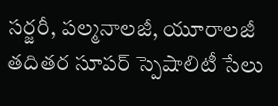సర్జరీ, పల్మనాలజీ, యూరాలజీ తదితర సూపర్ స్పెషాలిటీ సేలు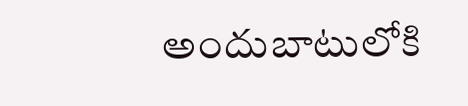అందుబాటులోకి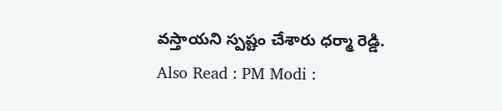వస్తాయని స్పష్టం చేశారు ధర్మా రెడ్డి.
Also Read : PM Modi :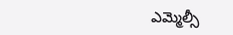ఎమ్మెల్సీ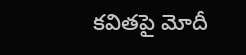కవితపై మోదీ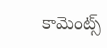కామెంట్స్